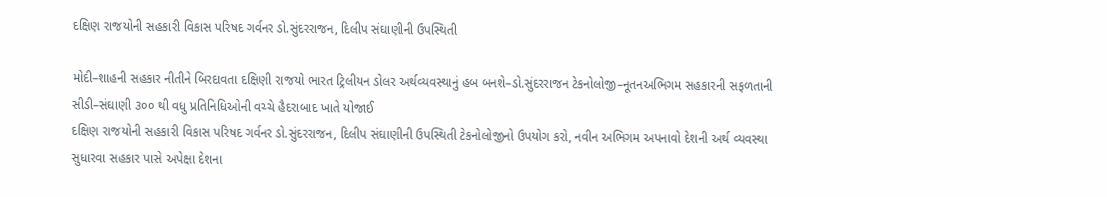દક્ષિણ રાજયોની સહકારી વિકાસ પરિષદ ગર્વનર ડો.સુંદરરાજન, દિલીપ સંઘાણીની ઉપસ્થિતી

મોદી–શાહની સહકાર નીતીને બિરદાવતા દક્ષિણી રાજયો ભારત ટ્રિલીયન ડોલર અર્થવ્યવસ્થાનું હબ બનશે–ડો.સુંદરરાજન ટેકનોલોજી–નૂતનઅભિગમ સહકારની સફળતાની સીડી–સંઘાણી ૩૦૦ થી વધુ પ્રતિનિધિઓની વચ્ચે હૈદરાબાદ ખાતે યોજાઈ
દક્ષિણ રાજયોની સહકારી વિકાસ પરિષદ ગર્વનર ડો.સુંદરરાજન, દિલીપ સંઘાણીની ઉપસ્થિતી ટેકનોલોજીનો ઉપયોગ કરો, નવીન અભિગમ અપનાવો દેશની અર્થ વ્યવસ્થા સુધારવા સહકાર પાસે અપેક્ષા દેશના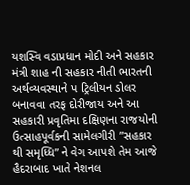યશસ્વિ વડાપ્રધાન મોદી અને સહકાર મંત્રી શાહ ની સહકાર નીતી ભારતની અર્થવ્યવસ્થાને પ ટ્રિલીયન ડોલર બનાવવા તરફ દોરીજાય અને આ સહકારી પ્રવૃતિમા દક્ષિણના રાજયોની ઉત્સાહપૂર્વકની સામેલગીરી ”સહકાર થી સમૃધ્ધિ” ને વેગ આપશે તેમ આજે હૈદરાબાદ ખાતે નેશનલ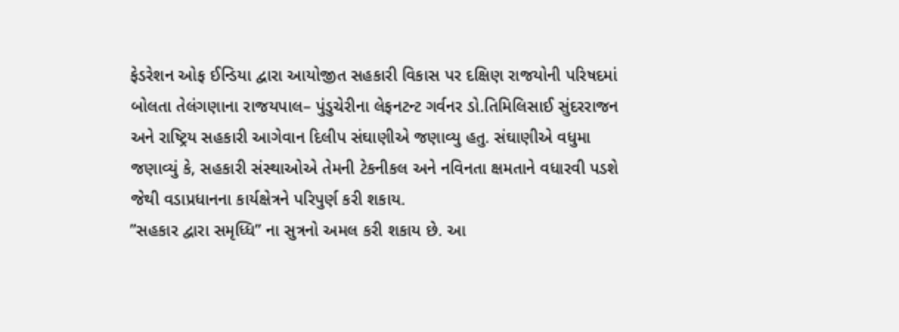ફેડરેશન ઓફ ઈન્ડિયા દ્વારા આયોજીત સહકારી વિકાસ પર દક્ષિણ રાજયોની પરિષદમાં બોલતા તેલંગણાના રાજયપાલ– પુંડુચેરીના લેફનટન્ટ ગર્વનર ડો.તિમિલિસાઈ સુંદરરાજન અને રાષ્ટ્રિય સહકારી આગેવાન દિલીપ સંઘાણીએ જણાવ્યુ હતુ. સંઘાણીએ વધુમા જણાવ્યું કે, સહકારી સંસ્થાઓએ તેમની ટેકનીકલ અને નવિનતા ક્ષમતાને વધારવી પડશે જેથી વડાપ્રધાનના કાર્યક્ષેત્રને પરિપુર્ણ કરી શકાય.
”સહકાર દ્વારા સમૃધ્ધિ” ના સુત્રનો અમલ કરી શકાય છે. આ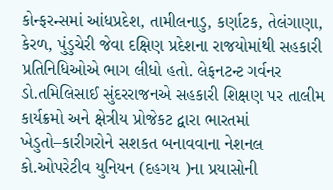કોન્ફરન્સમાં આંધપ્રદેશ, તામીલનાડુ, કર્ણાટક, તેલંગાણા, કેરળ, પુંડુચેરી જેવા દક્ષિણ પ્રદેશના રાજયોમાંથી સહકારી પ્રતિનિધિઓએ ભાગ લીધો હતો. લેફનટન્ટ ગર્વનર ડો.તમિલિસાઈ સુંદરરાજનએ સહકારી શિક્ષણ પર તાલીમ કાર્યક્રમો અને ક્ષેત્રીય પ્રોજેકટ દ્વારા ભારતમાં ખેડુતો–કારીગરોને સશકત બનાવવાના નેશનલ કો.ઓપરેટીવ યુનિયન (દહગય )ના પ્રયાસોની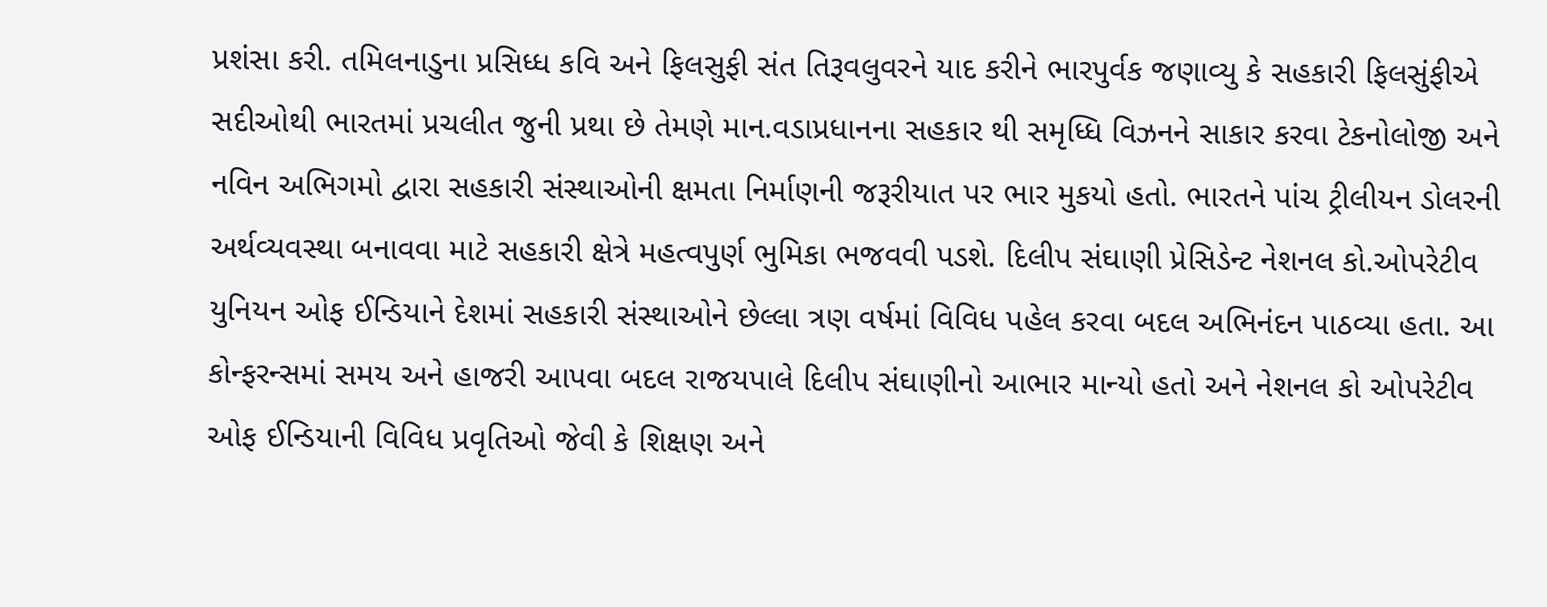પ્રશંસા કરી. તમિલનાડુના પ્રસિધ્ધ કવિ અને ફિલસુફી સંત તિરૂવલુવરને યાદ કરીને ભારપુર્વક જણાવ્યુ કે સહકારી ફિલસુંફીએ સદીઓથી ભારતમાં પ્રચલીત જુની પ્રથા છે તેમણે માન.વડાપ્રધાનના સહકાર થી સમૃધ્ધિ વિઝનને સાકાર કરવા ટેકનોલોજી અને નવિન અભિગમો દ્વારા સહકારી સંસ્થાઓની ક્ષમતા નિર્માણની જરૂરીયાત પર ભાર મુકયો હતો. ભારતને પાંચ ટ્રીલીયન ડોલરની અર્થવ્યવસ્થા બનાવવા માટે સહકારી ક્ષેત્રે મહત્વપુર્ણ ભુમિકા ભજવવી પડશે. દિલીપ સંઘાણી પ્રેસિડેન્ટ નેશનલ કો.ઓપરેટીવ યુનિયન ઓફ ઈન્ડિયાને દેશમાં સહકારી સંસ્થાઓને છેલ્લા ત્રણ વર્ષમાં વિવિધ પહેલ કરવા બદલ અભિનંદન પાઠવ્યા હતા. આ કોન્ફરન્સમાં સમય અને હાજરી આપવા બદલ રાજયપાલે દિલીપ સંઘાણીનો આભાર માન્યો હતો અને નેશનલ કો ઓપરેટીવ ઓફ ઈન્ડિયાની વિવિધ પ્રવૃતિઓ જેવી કે શિક્ષણ અને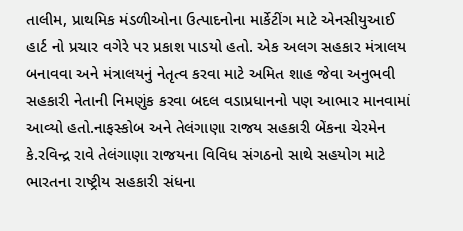તાલીમ, પ્રાથમિક મંડળીઓના ઉત્પાદનોના માર્કેટીંગ માટે એનસીયુઆઈ હાર્ટ નો પ્રચાર વગેરે પર પ્રકાશ પાડયો હતો. એક અલગ સહકાર મંત્રાલય બનાવવા અને મંત્રાલયનું નેતૃત્વ કરવા માટે અમિત શાહ જેવા અનુભવી સહકારી નેતાની નિમણુંક કરવા બદલ વડાપ્રધાનનો પણ આભાર માનવામાં આવ્યો હતો.નાફસ્કોબ અને તેલંગાણા રાજય સહકારી બેંકના ચેરમેન કે.રવિન્દ્ર રાવે તેલંગાણા રાજયના વિવિધ સંગઠનો સાથે સહયોગ માટે ભારતના રાષ્ટ્રીય સહકારી સંધના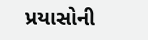પ્રયાસોની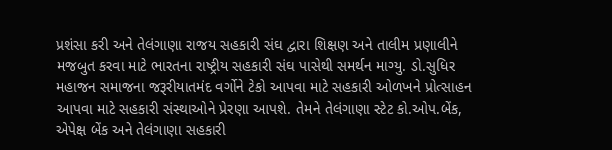પ્રશંસા કરી અને તેલંગાણા રાજય સહકારી સંઘ દ્વારા શિક્ષણ અને તાલીમ પ્રણાલીને મજબુત કરવા માટે ભારતના રાષ્ટ્રીય સહકારી સંઘ પાસેથી સમર્થન માગ્યુ. ડો.સુધિર મહાજન સમાજના જરૂરીયાતમંદ વર્ગોને ટેકો આપવા માટે સહકારી ઓળખને પ્રોત્સાહન આપવા માટે સહકારી સંસ્થાઓને પ્રેરણા આપશે. તેમને તેલંગાણા સ્ટેટ કો.ઓપ.બેંક, એપેક્ષ બેંક અને તેલંગાણા સહકારી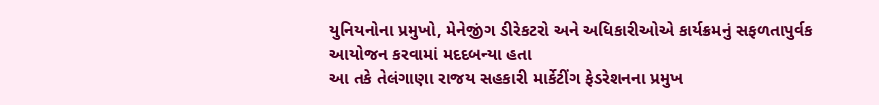યુનિયનોના પ્રમુખો, મેનેજીંગ ડીરેકટરો અને અધિકારીઓએ કાર્યક્રમનું સફળતાપુર્વક આયોજન કરવામાં મદદબન્યા હતા
આ તકે તેલંગાણા રાજય સહકારી માર્કેટીંગ ફેડરેશનના પ્રમુખ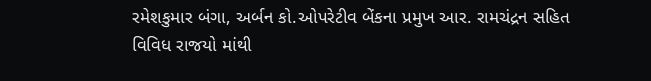રમેશકુમાર બંગા, અર્બન કો.ઓપરેટીવ બેંકના પ્રમુખ આર. રામચંદ્રન સહિત વિવિધ રાજયો માંથી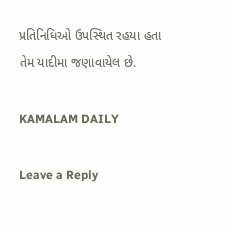પ્રતિનિધિઓ ઉપસ્થિત રહયા હતા તેમ યાદીમા જણાવાયેલ છે.

KAMALAM DAILY

Leave a Reply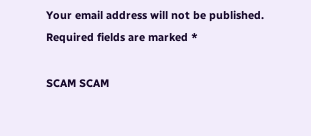Your email address will not be published. Required fields are marked *

SCAM SCAM